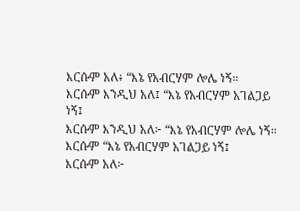እርሱም አለ፥ “እኔ የአብርሃም ሎሌ ነኝ።
እርሱም እንዲህ አለ፤ “እኔ የአብርሃም አገልጋይ ነኝ፤
እርሱም እንዲህ አለ፦ “እኔ የአብርሃም ሎሌ ነኝ።
እርሱም “እኔ የአብርሃም አገልጋይ ነኝ፤
እርሱም አለ፦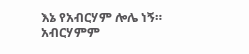እኔ የአብርሃም ሎሌ ነኝ።
አብርሃምም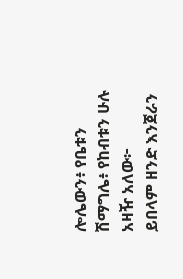ሎሌውን፥ የቤቱን ሽማግሌ፥ የከብቱን ሁሉ አዛዥ አለው፦
ይበላም ዘንድ እንጀራን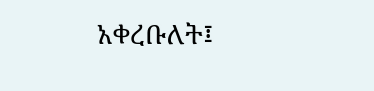አቀረቡለት፤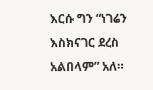እርሱ ግን “ነገሬን እስክናገር ደረስ አልበላም” አለ።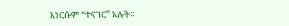እነርሱም “ተናገር” አሉት።